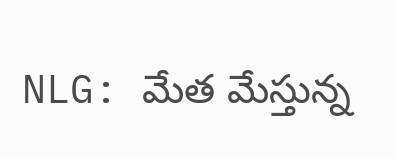NLG: మేత మేస్తున్న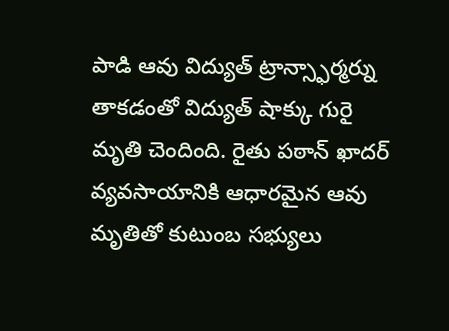పాడి ఆవు విద్యుత్ ట్రాన్స్ఫార్మర్ను తాకడంతో విద్యుత్ షాక్కు గురై మృతి చెందింది. రైతు పఠాన్ ఖాదర్ వ్యవసాయానికి ఆధారమైన ఆవు మృతితో కుటుంబ సభ్యులు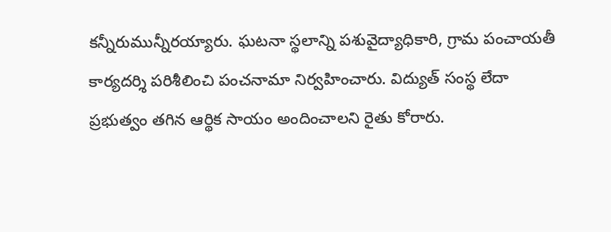కన్నీరుమున్నీరయ్యారు. ఘటనా స్థలాన్ని పశువైద్యాధికారి, గ్రామ పంచాయతీ కార్యదర్శి పరిశీలించి పంచనామా నిర్వహించారు. విద్యుత్ సంస్థ లేదా ప్రభుత్వం తగిన ఆర్థిక సాయం అందించాలని రైతు కోరారు.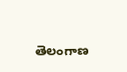తెలంగాణ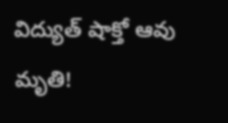విద్యుత్ షాక్తో ఆవు మృతి!